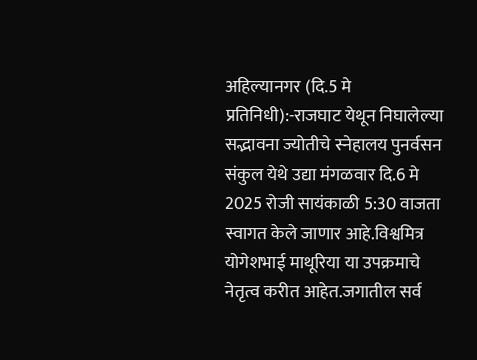अहिल्यानगर (दि.5 मे प्रतिनिधी):-राजघाट येथून निघालेल्या सद्भावना ज्योतीचे स्नेहालय पुनर्वसन संकुल येथे उद्या मंगळवार दि.6 मे 2025 रोजी सायंकाळी 5:30 वाजता स्वागत केले जाणार आहे.विश्वमित्र योगेशभाई माथूरिया या उपक्रमाचे नेतृत्व करीत आहेत.जगातील सर्व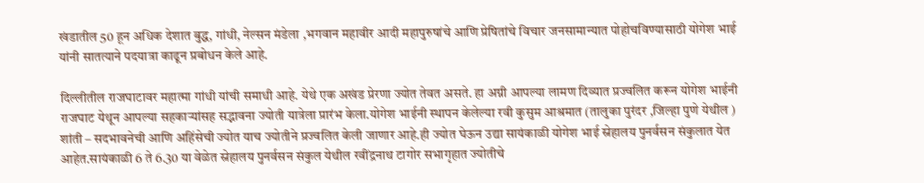खंडातील 50 हून अधिक देशात बुद्ध, गांधी, नेल्सन मंडेला ,भगवान महावीर आदी महापुरुषांचे आणि प्रेषितांचे विचार जनसामान्यात पोहोचविण्यासाठी योगेश भाई यांनी सातत्याने पदयात्रा काढून प्रबोधन केले आहे.

दिल्लीतील राजघाटावर महात्मा गांधी यांची समाधी आहे. येथे एक अखंड प्रेरणा ज्योत तेवत असते. हा अग्नी आपल्या लामण दिव्यात प्रज्वलित करून योगेश भाईनी राजघाट येथून आपल्या सहकाऱ्यांसह सद्भावना ज्योती यात्रेला प्रारंभ केला.योगेश भाईनी स्थापन केलेल्या रवी कुसुम आश्रमात (तालुका पुरंदर ,जिल्हा पुणे येथील ) शांती – सदभावनेची आणि अहिंसेची ज्योत याच ज्योतीने प्रज्वलित केली जाणार आहे.ही ज्योत घेऊन उद्या सायंकाळी योगेश भाई स्नेहालय पुनर्वसन संकुलात येत आहेत.सायंकाळी 6 ते 6.30 या वेळेत स्नेहालय पुनर्वसन संकुल येथील रवींद्रनाथ टागोर सभागृहात ज्योतीचे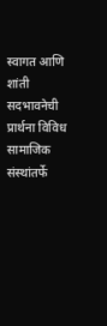स्वागत आणि शांती सदभावनेची प्रार्थना विविध सामाजिक संस्थांतर्फे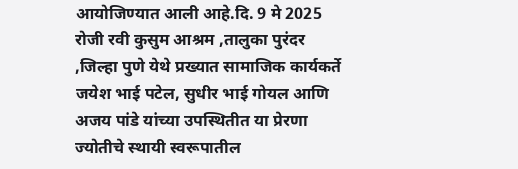आयोजिण्यात आली आहे.दि. 9 मे 2025 रोजी रवी कुसुम आश्रम ,तालुका पुरंदर ,जिल्हा पुणे येथे प्रख्यात सामाजिक कार्यकर्ते जयेश भाई पटेल, सुधीर भाई गोयल आणि अजय पांडे यांच्या उपस्थितीत या प्रेरणा ज्योतीचे स्थायी स्वरूपातील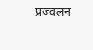प्रज्वलन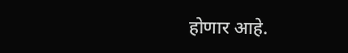होणार आहे.